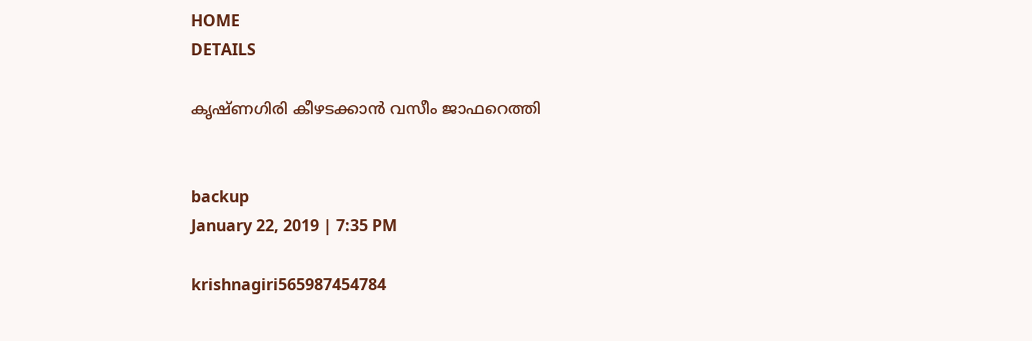HOME
DETAILS

കൃഷ്ണഗിരി കീഴടക്കാന്‍ വസീം ജാഫറെത്തി


backup
January 22, 2019 | 7:35 PM

krishnagiri565987454784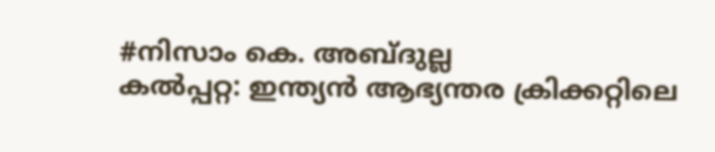#നിസാം കെ. അബ്ദുല്ല
കല്‍പ്പറ്റ: ഇന്ത്യന്‍ ആഭ്യന്തര ക്രിക്കറ്റിലെ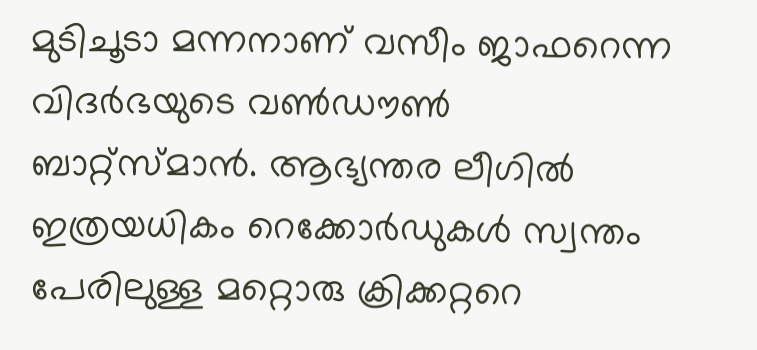മുടിചൂടാ മന്നനാണ് വസീം ജാഫറെന്ന വിദര്‍ഭയുടെ വണ്‍ഡൗണ്‍ ബാറ്റ്‌സ്മാന്‍. ആഭ്യന്തര ലീഗില്‍ ഇത്രയധികം റെക്കോര്‍ഡുകള്‍ സ്വന്തം പേരിലുള്ള മറ്റൊരു ക്രിക്കറ്ററെ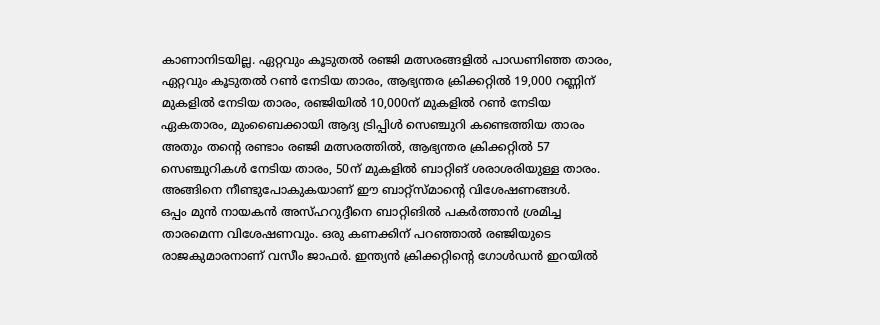കാണാനിടയില്ല. ഏറ്റവും കൂടുതല്‍ രഞ്ജി മത്സരങ്ങളില്‍ പാഡണിഞ്ഞ താരം, ഏറ്റവും കൂടുതല്‍ റണ്‍ നേടിയ താരം, ആഭ്യന്തര ക്രിക്കറ്റില്‍ 19,000 റണ്ണിന് മുകളില്‍ നേടിയ താരം, രഞ്ജിയില്‍ 10,000ന് മുകളില്‍ റണ്‍ നേടിയ ഏകതാരം, മുംബൈക്കായി ആദ്യ ട്രിപ്പിള്‍ സെഞ്ചുറി കണ്ടെത്തിയ താരം അതും തന്റെ രണ്ടാം രഞ്ജി മത്സരത്തില്‍, ആഭ്യന്തര ക്രിക്കറ്റില്‍ 57 സെഞ്ചുറികള്‍ നേടിയ താരം, 50ന് മുകളില്‍ ബാറ്റിങ് ശരാശരിയുള്ള താരം. അങ്ങിനെ നീണ്ടുപോകുകയാണ് ഈ ബാറ്റ്‌സ്മാന്റെ വിശേഷണങ്ങള്‍.
ഒപ്പം മുന്‍ നായകന്‍ അസ്ഹറുദ്ദീനെ ബാറ്റിങില്‍ പകര്‍ത്താന്‍ ശ്രമിച്ച താരമെന്ന വിശേഷണവും. ഒരു കണക്കിന് പറഞ്ഞാല്‍ രഞ്ജിയുടെ രാജകുമാരനാണ് വസീം ജാഫര്‍. ഇന്ത്യന്‍ ക്രിക്കറ്റിന്റെ ഗോള്‍ഡന്‍ ഇറയില്‍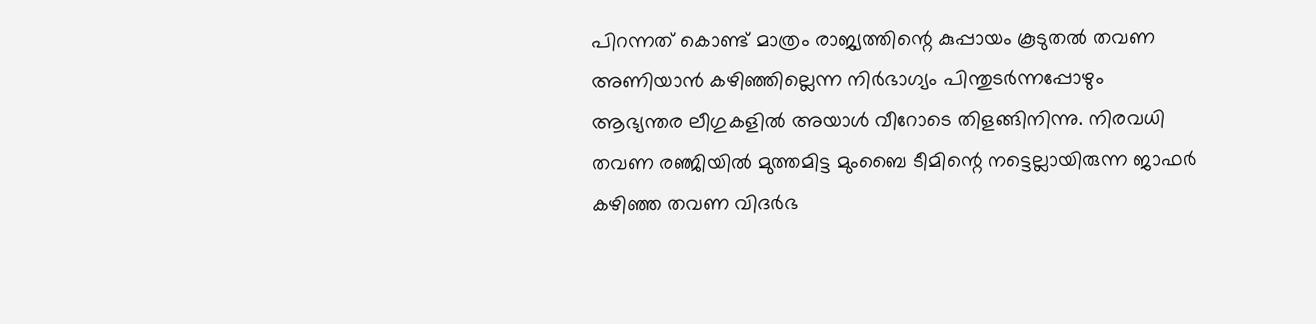പിറന്നത് കൊണ്ട് മാത്രം രാജ്യത്തിന്റെ കുപ്പായം കൂടുതല്‍ തവണ അണിയാന്‍ കഴിഞ്ഞില്ലെന്ന നിര്‍ഭാഗ്യം പിന്തുടര്‍ന്നപ്പോഴും ആഭ്യന്തര ലീഗുകളില്‍ അയാള്‍ വീറോടെ തിളങ്ങിനിന്നു. നിരവധി തവണ രഞ്ജിയില്‍ മുത്തമിട്ട മുംബൈ ടീമിന്റെ നട്ടെല്ലായിരുന്ന ജാഫര്‍ കഴിഞ്ഞ തവണ വിദര്‍ഭ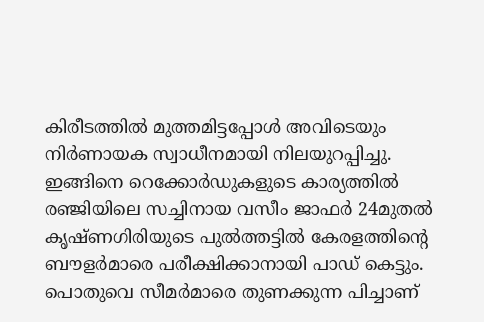കിരീടത്തില്‍ മുത്തമിട്ടപ്പോള്‍ അവിടെയും നിര്‍ണായക സ്വാധീനമായി നിലയുറപ്പിച്ചു. ഇങ്ങിനെ റെക്കോര്‍ഡുകളുടെ കാര്യത്തില്‍ രഞ്ജിയിലെ സച്ചിനായ വസീം ജാഫര്‍ 24മുതല്‍ കൃഷ്ണഗിരിയുടെ പുല്‍ത്തട്ടില്‍ കേരളത്തിന്റെ ബൗളര്‍മാരെ പരീക്ഷിക്കാനായി പാഡ് കെട്ടും. പൊതുവെ സീമര്‍മാരെ തുണക്കുന്ന പിച്ചാണ്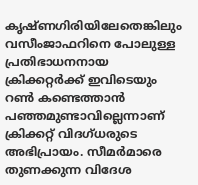കൃഷ്ണഗിരിയിലേതെങ്കിലും വസീംജാഫറിനെ പോലുള്ള പ്രതിഭാധനനായ ക്രിക്കറ്റര്‍ക്ക് ഇവിടെയും റണ്‍ കണ്ടെത്താന്‍ പഞ്ഞമുണ്ടാവില്ലെന്നാണ് ക്രിക്കറ്റ് വിദഗ്ധരുടെ അഭിപ്രായം. സീമര്‍മാരെ തുണക്കുന്ന വിദേശ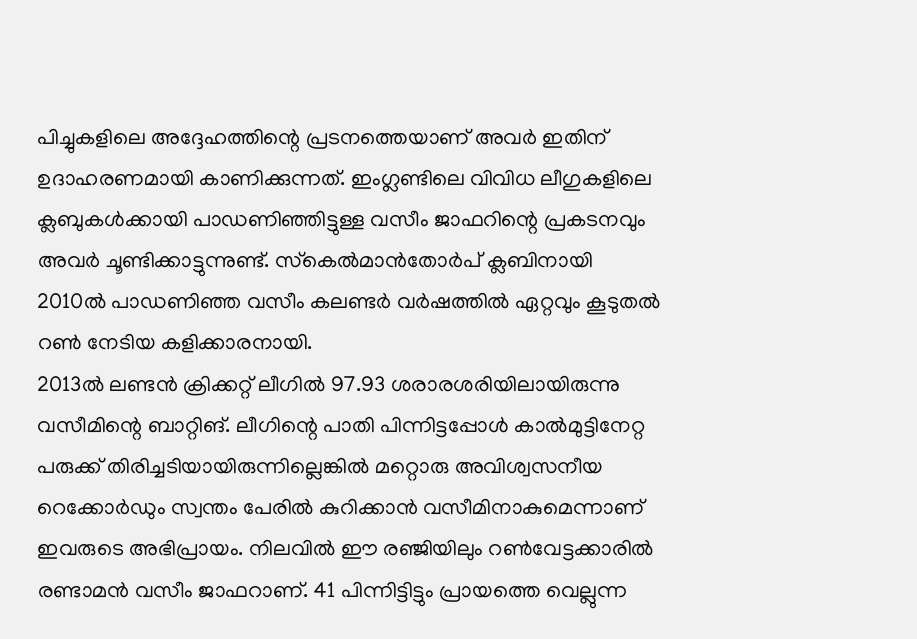പിച്ചുകളിലെ അദ്ദേഹത്തിന്റെ പ്രടനത്തെയാണ് അവര്‍ ഇതിന് ഉദാഹരണമായി കാണിക്കുന്നത്. ഇംഗ്ലണ്ടിലെ വിവിധ ലീഗുകളിലെ ക്ലബുകള്‍ക്കായി പാഡണിഞ്ഞിട്ടുള്ള വസീം ജാഫറിന്റെ പ്രകടനവും അവര്‍ ചൂണ്ടിക്കാട്ടുന്നുണ്ട്. സ്‌കെല്‍മാന്‍തോര്‍പ് ക്ലബിനായി 2010ല്‍ പാഡണിഞ്ഞ വസീം കലണ്ടര്‍ വര്‍ഷത്തില്‍ ഏറ്റവും കൂടുതല്‍ റണ്‍ നേടിയ കളിക്കാരനായി.
2013ല്‍ ലണ്ടന്‍ ക്രിക്കറ്റ് ലീഗില്‍ 97.93 ശരാരശരിയിലായിരുന്നു വസീമിന്റെ ബാറ്റിങ്. ലീഗിന്റെ പാതി പിന്നിട്ടപ്പോള്‍ കാല്‍മുട്ടിനേറ്റ പരുക്ക് തിരിച്ചടിയായിരുന്നില്ലെങ്കില്‍ മറ്റൊരു അവിശ്വസനീയ റെക്കോര്‍ഡും സ്വന്തം പേരില്‍ കുറിക്കാന്‍ വസീമിനാകുമെന്നാണ് ഇവരുടെ അഭിപ്രായം. നിലവില്‍ ഈ രഞ്ജിയിലും റണ്‍വേട്ടക്കാരില്‍ രണ്ടാമന്‍ വസീം ജാഫറാണ്. 41 പിന്നിട്ടിട്ടും പ്രായത്തെ വെല്ലുന്ന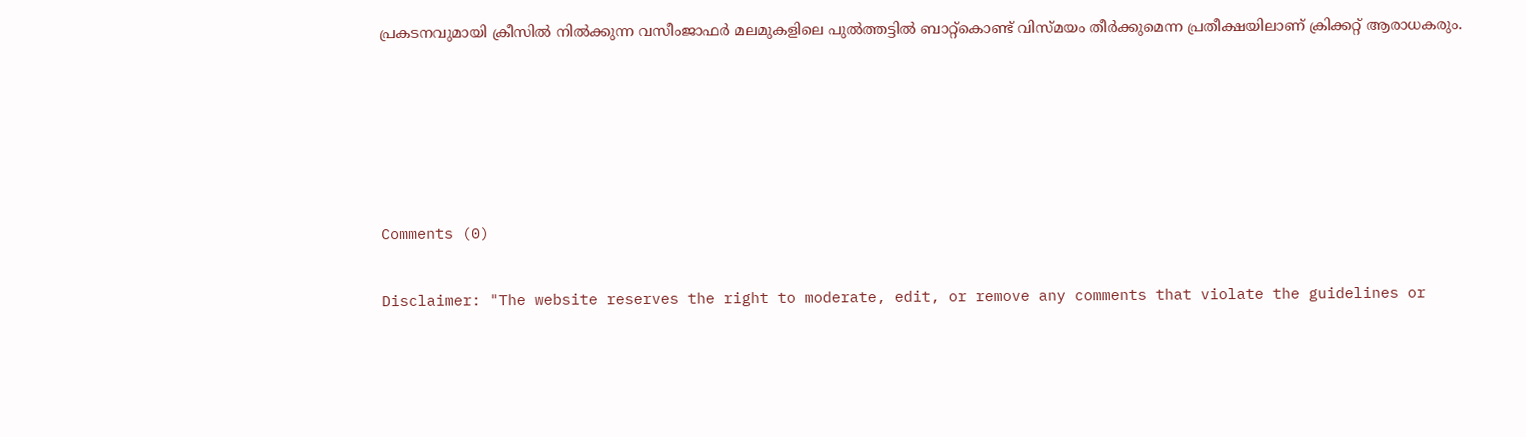പ്രകടനവുമായി ക്രീസില്‍ നില്‍ക്കുന്ന വസീംജാഫര്‍ മലമുകളിലെ പുല്‍ത്തട്ടില്‍ ബാറ്റ്‌കൊണ്ട് വിസ്മയം തീര്‍ക്കുമെന്ന പ്രതീക്ഷയിലാണ് ക്രിക്കറ്റ് ആരാധകരും.





Comments (0)

Disclaimer: "The website reserves the right to moderate, edit, or remove any comments that violate the guidelines or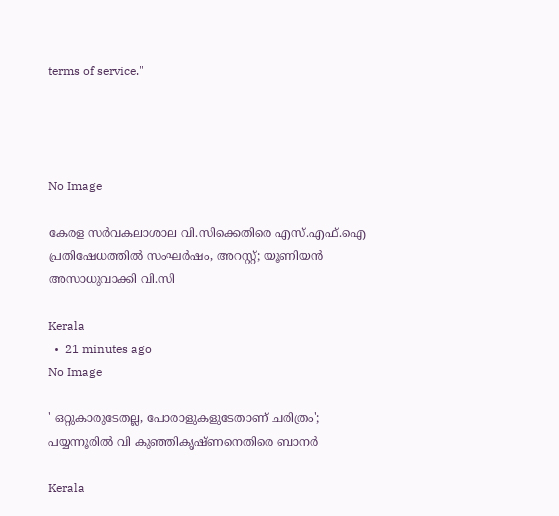terms of service."




No Image

കേരള സര്‍വകലാശാല വി.സിക്കെതിരെ എസ്.എഫ്.ഐ പ്രതിഷേധത്തില്‍ സംഘര്‍ഷം, അറസ്റ്റ്; യൂണിയന്‍ അസാധുവാക്കി വി.സി

Kerala
  •  21 minutes ago
No Image

' ഒറ്റുകാരുടേതല്ല, പോരാളുകളുടേതാണ് ചരിത്രം'; പയ്യന്നൂരില്‍ വി കുഞ്ഞികൃഷ്ണനെതിരെ ബാനര്‍

Kerala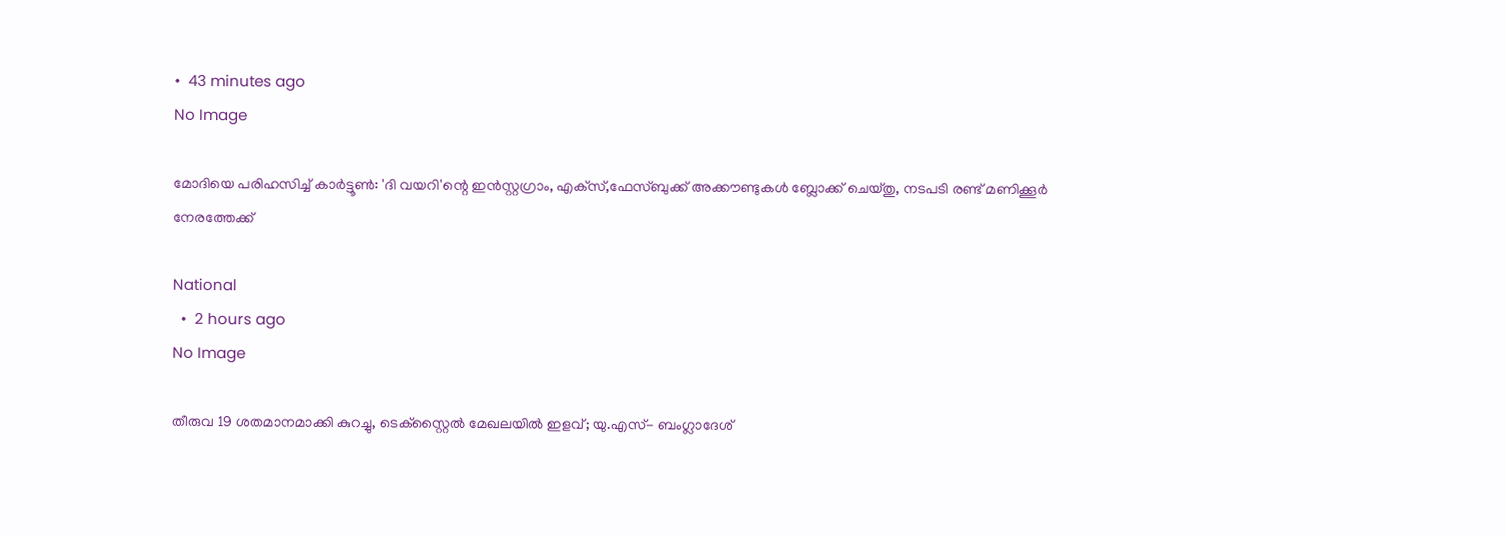•  43 minutes ago
No Image

മോദിയെ പരിഹസിച്ച് കാര്‍ട്ടൂണ്‍: 'ദി വയറി'ന്റെ ഇന്‍സ്റ്റഗ്രാം, എക്‌സ്,ഫേസ്ബുക്ക് അക്കൗണ്ടുകള്‍ ബ്ലോക്ക് ചെയ്തു, നടപടി രണ്ട് മണിക്കൂര്‍ നേരത്തേക്ക്

National
  •  2 hours ago
No Image

തീരുവ 19 ശതമാനമാക്കി കുറച്ചു, ടെക്‌സ്റ്റൈല്‍ മേഖലയില്‍ ഇളവ്; യു.എസ്- ബംഗ്ലാദേശ്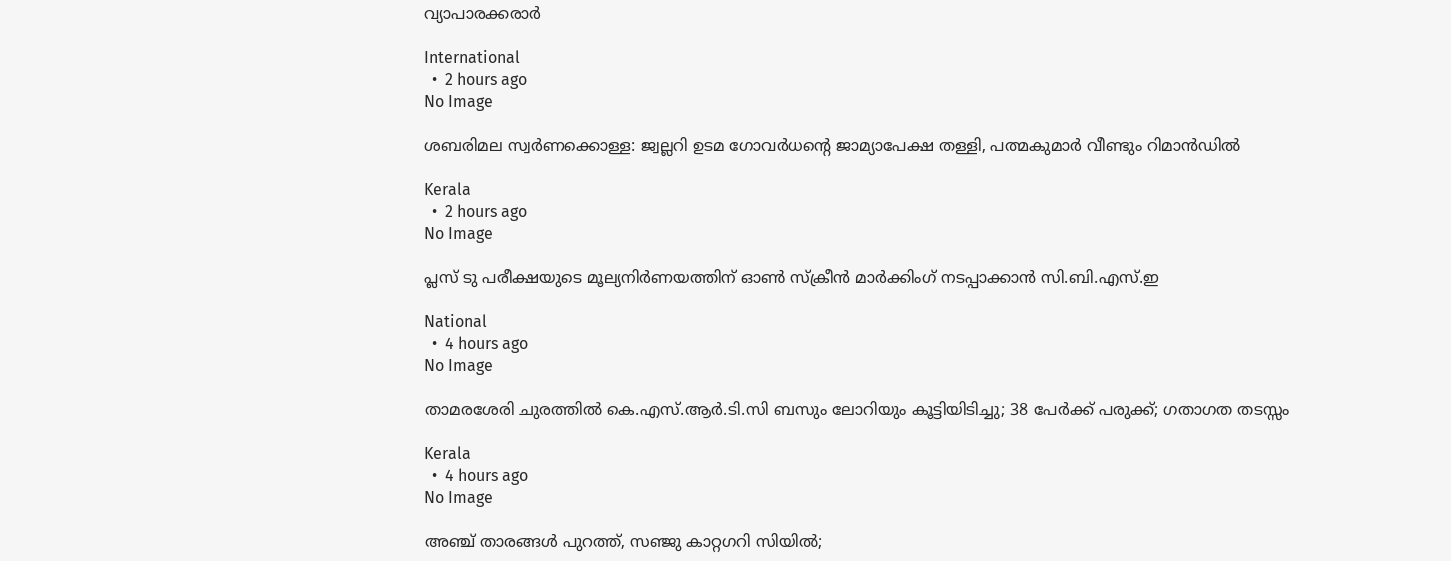വ്യാപാരക്കരാര്‍

International
  •  2 hours ago
No Image

ശബരിമല സ്വര്‍ണക്കൊള്ള: ജ്വല്ലറി ഉടമ ഗോവര്‍ധന്റെ ജാമ്യാപേക്ഷ തള്ളി, പത്മകുമാര്‍ വീണ്ടും റിമാന്‍ഡില്‍

Kerala
  •  2 hours ago
No Image

പ്ലസ് ടു പരീക്ഷയുടെ മൂല്യനിര്‍ണയത്തിന് ഓണ്‍ സ്‌ക്രീന്‍ മാര്‍ക്കിംഗ് നടപ്പാക്കാന്‍ സി.ബി.എസ്.ഇ

National
  •  4 hours ago
No Image

താമരശേരി ചുരത്തില്‍ കെ.എസ്.ആര്‍.ടി.സി ബസും ലോറിയും കൂട്ടിയിടിച്ചു; 38 പേര്‍ക്ക് പരുക്ക്; ഗതാഗത തടസ്സം

Kerala
  •  4 hours ago
No Image

അഞ്ച് താരങ്ങൾ പുറത്ത്, സഞ്ജു കാറ്റഗറി സിയിൽ;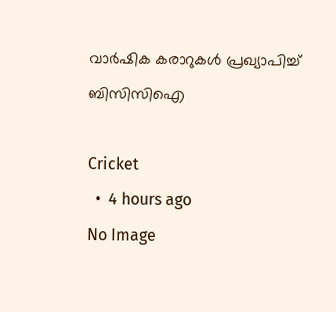വാർഷിക കരാറുകൾ പ്രഖ്യാപിച്ച് ബിസിസിഐ

Cricket
  •  4 hours ago
No Image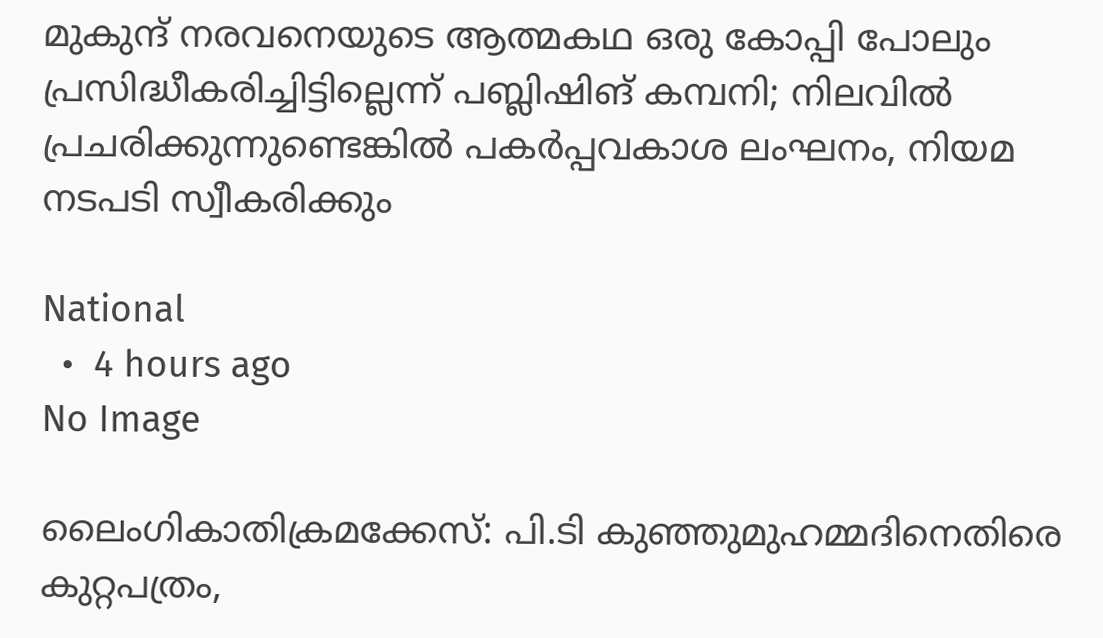മുകുന്ദ് നരവനെയുടെ ആത്മകഥ ഒരു കോപ്പി പോലും പ്രസിദ്ധീകരിച്ചിട്ടില്ലെന്ന് പബ്ലിഷിങ് കമ്പനി; നിലവില്‍ പ്രചരിക്കുന്നുണ്ടെങ്കില്‍ പകര്‍പ്പവകാശ ലംഘനം, നിയമ നടപടി സ്വീകരിക്കും

National
  •  4 hours ago
No Image

ലൈംഗികാതിക്രമക്കേസ്: പി.ടി കുഞ്ഞുമുഹമ്മദിനെതിരെ കുറ്റപത്രം,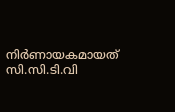നിര്‍ണായകമായത് സി.സി.ടി.വി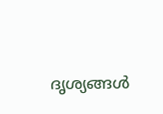ദൃശ്യങ്ങള്‍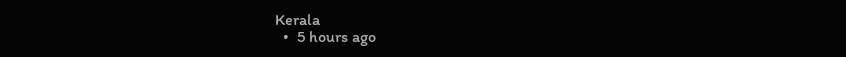Kerala
  •  5 hours ago